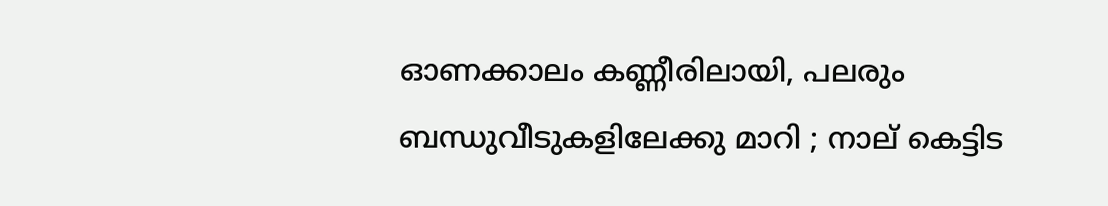ഓണക്കാലം കണ്ണീരിലായി, പലരും ബന്ധുവീടുകളിലേക്കു മാറി ; നാല് കെട്ടിട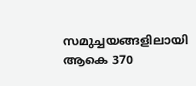സമുച്ചയങ്ങളിലായി ആകെ 370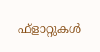ഫ്ളാറ്റുകള്‍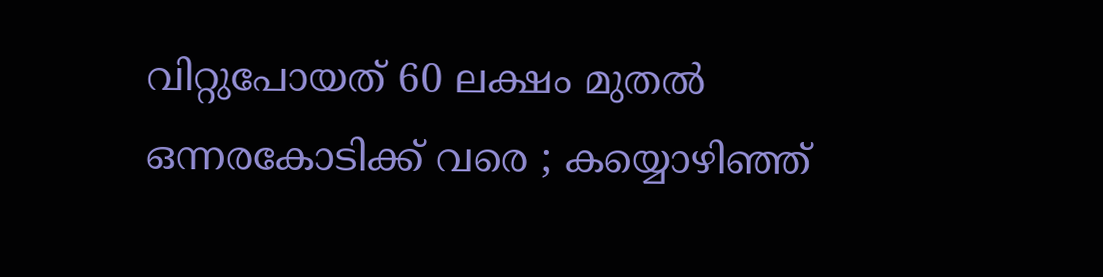വിറ്റുപോയത് 60 ലക്ഷം മുതല്‍ ഒന്നരകോടിക്ക് വരെ ; കയ്യൊഴിഞ്ഞ്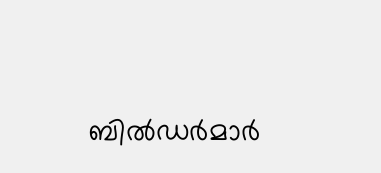ബില്‍ഡര്‍മാര്‍